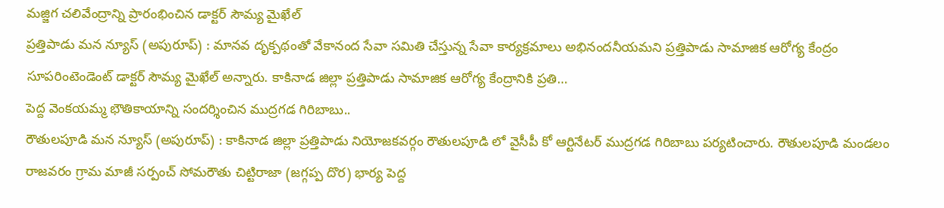మజ్జిగ చలివేంద్రాన్ని ప్రారంభించిన డాక్టర్ సౌమ్య మైఖేల్
ప్రత్తిపాడు మన న్యూస్ (అపురూప్) : మానవ దృక్పథంతో వేకానంద సేవా సమితి చేస్తున్న సేవా కార్యక్రమాలు అభినందనీయమని ప్రత్తిపాడు సామాజిక ఆరోగ్య కేంద్రం సూపరింటెండెంట్ డాక్టర్ సౌమ్య మైఖేల్ అన్నారు. కాకినాడ జిల్లా ప్రత్తిపాడు సామాజిక ఆరోగ్య కేంద్రానికి ప్రతి…
పెద్ద వెంకయమ్మ భౌతికాయాన్ని సందర్శించిన ముద్రగడ గిరిబాబు..
రౌతులపూడి మన న్యూస్ (అపురూప్) : కాకినాడ జిల్లా ప్రత్తిపాడు నియోజకవర్గం రౌతులపూడి లో వైసీపీ కో ఆర్టినేటర్ ముద్రగడ గిరిబాబు పర్యటించారు. రౌతులపూడి మండలం రాజవరం గ్రామ మాజీ సర్పంచ్ సోమరౌతు చిట్టిరాజా (జగ్గప్ప దొర) భార్య పెద్ద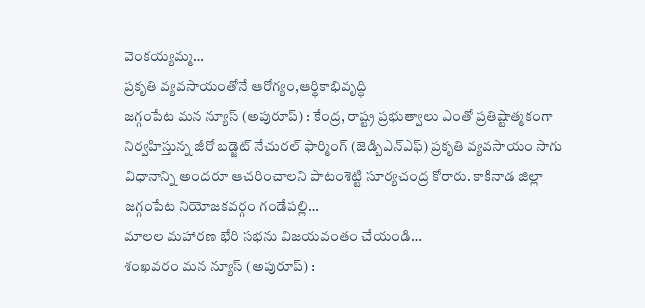వెంకయ్యమ్మ…
ప్రకృతి వ్యవసాయంతోనే ఆరోగ్యం,ఆర్థికాభివృద్ధి
జగ్గంపేట మన న్యూస్ (అపురూప్) : కేంద్ర, రాష్ట్ర ప్రభుత్వాలు ఎంతో ప్రతిష్టాత్మకంగా నిర్వహిస్తున్న జీరో బడ్జెట్ నేచురల్ ఫార్మింగ్ (జెడ్బిఎన్ఎఫ్) ప్రకృతి వ్యవసాయం సాగు విధానాన్ని అందరూ ఆచరించాలని పాటంశెట్టి సూర్యచంద్ర కోరారు. కాకినాడ జిల్లా జగ్గంపేట నియోజకవర్గం గండేపల్లి…
మాలల మహారణ భేరి సభను విజయవంతం చేయండి…
శంఖవరం మన న్యూస్ (అపురూప్) :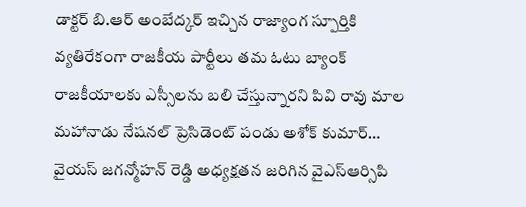డాక్టర్ బి.ఆర్ అంబేద్కర్ ఇచ్చిన రాజ్యాంగ స్పూర్తికి వ్యతిరేకంగా రాజకీయ పార్టీలు తమ ఓటు బ్యాంక్ రాజకీయాలకు ఎస్సీలను బలి చేస్తున్నారని పివి రావు మాల మహానాడు నేషనల్ ప్రెసిడెంట్ పండు అశోక్ కుమార్…
వైయస్ జగన్మోహన్ రెడ్డి అధ్యక్షతన జరిగిన వైఎస్ఆర్సిపి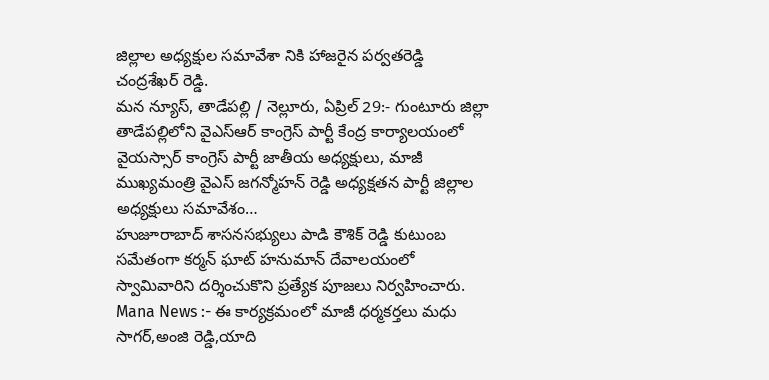జిల్లాల అధ్యక్షుల సమావేశా నికి హాజరైన పర్వతరెడ్డి చంద్రశేఖర్ రెడ్డి.
మన న్యూస్, తాడేపల్లి / నెల్లూరు, ఏప్రిల్ 29:- గుంటూరు జిల్లా తాడేపల్లిలోని వైఎస్ఆర్ కాంగ్రెస్ పార్టీ కేంద్ర కార్యాలయంలో వైయస్సార్ కాంగ్రెస్ పార్టీ జాతీయ అధ్యక్షులు, మాజీ ముఖ్యమంత్రి వైఎస్ జగన్మోహన్ రెడ్డి అధ్యక్షతన పార్టీ జిల్లాల అధ్యక్షులు సమావేశం…
హుజూరాబాద్ శాసనసభ్యులు పాడి కౌశిక్ రెడ్డి కుటుంబ సమేతంగా కర్మన్ ఘాట్ హనుమాన్ దేవాలయంలో స్వామివారిని దర్శించుకొని ప్రత్యేక పూజలు నిర్వహించారు.
Mana News :- ఈ కార్యక్రమంలో మాజీ ధర్మకర్తలు మధు సాగర్,అంజి రెడ్డి,యాది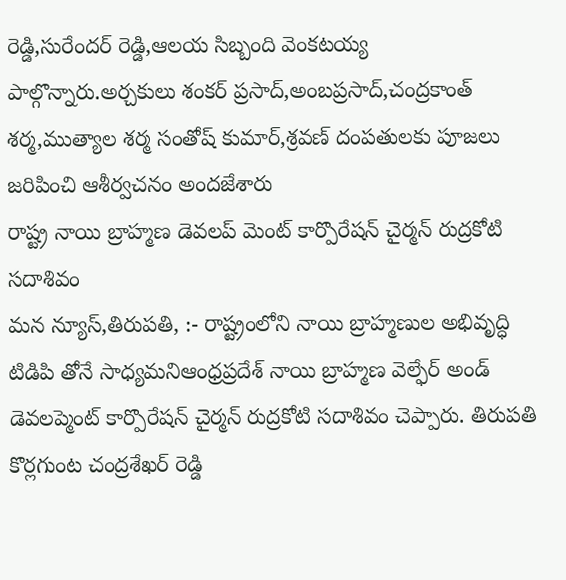రెడ్డి,సురేందర్ రెడ్డి,ఆలయ సిబ్బంది వెంకటయ్య పాల్గొన్నారు.అర్చకులు శంకర్ ప్రసాద్,అంబప్రసాద్,చంద్రకాంత్ శర్మ,ముత్యాల శర్మ సంతోష్ కుమార్,శ్రవణ్ దంపతులకు పూజలు జరిపించి ఆశీర్వచనం అందజేశారు
రాష్ట్ర నాయి బ్రాహ్మణ డెవలప్ మెంట్ కార్పొరేషన్ చైర్మన్ రుద్రకోటి సదాశివం
మన న్యూస్,తిరుపతి, :- రాష్ట్రంలోని నాయి బ్రాహ్మణుల అభివృద్ధి టిడిపి తోనే సాధ్యమనిఆంధ్రప్రదేశ్ నాయి బ్రాహ్మణ వెల్ఫేర్ అండ్ డెవలప్మెంట్ కార్పొరేషన్ చైర్మన్ రుద్రకోటి సదాశివం చెప్పారు. తిరుపతి కొర్లగుంట చంద్రశేఖర్ రెడ్డి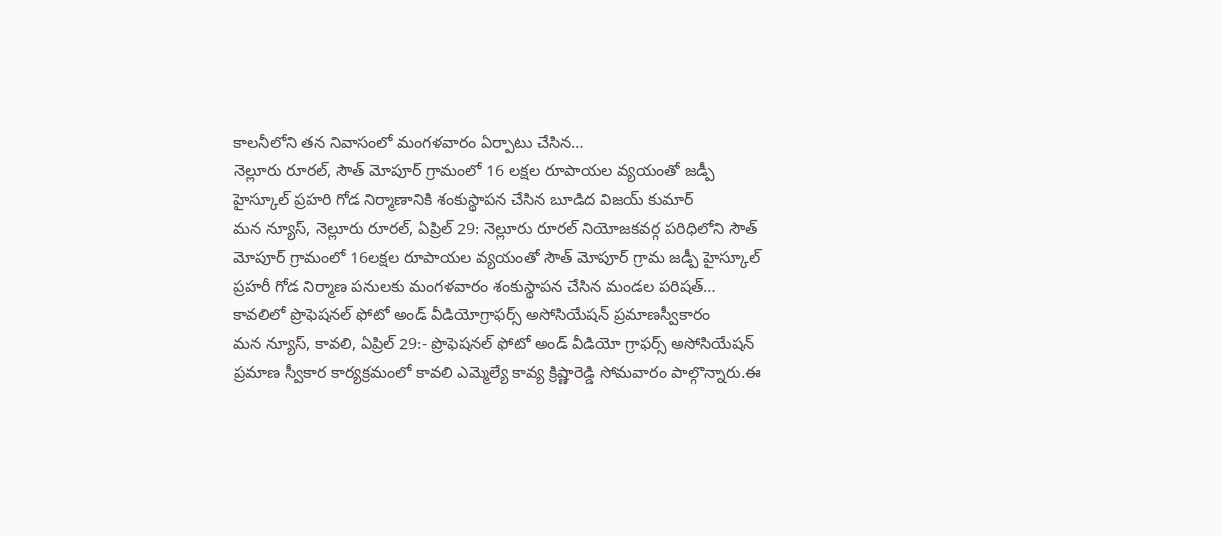కాలనీలోని తన నివాసంలో మంగళవారం ఏర్పాటు చేసిన…
నెల్లూరు రూరల్, సౌత్ మోపూర్ గ్రామంలో 16 లక్షల రూపాయల వ్యయంతో జడ్పీ హైస్కూల్ ప్రహరి గోడ నిర్మాణానికి శంకుస్థాపన చేసిన బూడిద విజయ్ కుమార్
మన న్యూస్, నెల్లూరు రూరల్, ఏప్రిల్ 29: నెల్లూరు రూరల్ నియోజకవర్గ పరిధిలోని సౌత్ మోపూర్ గ్రామంలో 16లక్షల రూపాయల వ్యయంతో సౌత్ మోపూర్ గ్రామ జడ్పీ హైస్కూల్ ప్రహరీ గోడ నిర్మాణ పనులకు మంగళవారం శంకుస్థాపన చేసిన మండల పరిషత్…
కావలిలో ప్రొఫెషనల్ ఫోటో అండ్ వీడియోగ్రాఫర్స్ అసోసియేషన్ ప్రమాణస్వీకారం
మన న్యూస్, కావలి, ఏప్రిల్ 29:- ప్రొఫెషనల్ ఫోటో అండ్ వీడియో గ్రాఫర్స్ అసోసియేషన్ ప్రమాణ స్వీకార కార్యక్రమంలో కావలి ఎమ్మెల్యే కావ్య క్రిష్ణారెడ్డి సోమవారం పాల్గొన్నారు.ఈ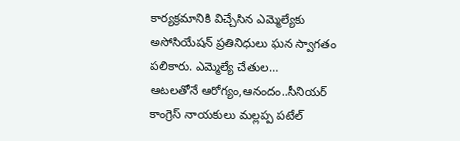కార్యక్రమానికి విచ్చేసిన ఎమ్మెల్యేకు అసోసియేషన్ ప్రతినిధులు ఘన స్వాగతం పలికారు. ఎమ్మెల్యే చేతుల…
ఆటలతోనే ఆరోగ్యం,ఆనందం..సీనియర్ కాంగ్రెస్ నాయకులు మల్లప్ప పటేల్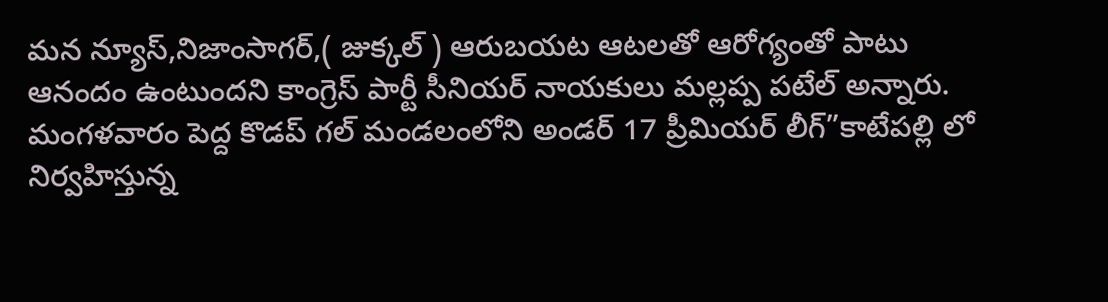మన న్యూస్,నిజాంసాగర్,( జుక్కల్ ) ఆరుబయట ఆటలతో ఆరోగ్యంతో పాటు ఆనందం ఉంటుందని కాంగ్రెస్ పార్టీ సీనియర్ నాయకులు మల్లప్ప పటేల్ అన్నారు. మంగళవారం పెద్ద కొడప్ గల్ మండలంలోని అండర్ 17 ప్రీమియర్ లీగ్”కాటేపల్లి లో నిర్వహిస్తున్న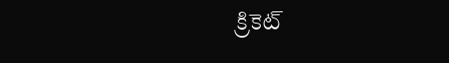క్రికెట్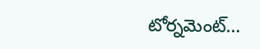టోర్నమెంట్…